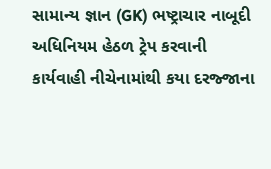સામાન્ય જ્ઞાન (GK) ભષ્ટ્રાચાર નાબૂદી અધિનિયમ હેઠળ ટ્રેપ કરવાની કાર્યવાહી નીચેનામાંથી કયા દરજ્જાના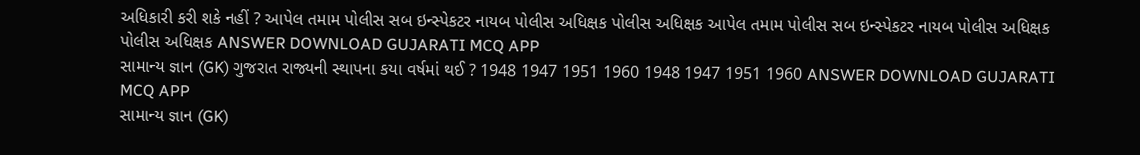અધિકારી કરી શકે નહીં ? આપેલ તમામ પોલીસ સબ ઇન્સ્પેકટર નાયબ પોલીસ અધિક્ષક પોલીસ અધિક્ષક આપેલ તમામ પોલીસ સબ ઇન્સ્પેકટર નાયબ પોલીસ અધિક્ષક પોલીસ અધિક્ષક ANSWER DOWNLOAD GUJARATI MCQ APP
સામાન્ય જ્ઞાન (GK) ગુજરાત રાજ્યની સ્થાપના કયા વર્ષમાં થઈ ? 1948 1947 1951 1960 1948 1947 1951 1960 ANSWER DOWNLOAD GUJARATI MCQ APP
સામાન્ય જ્ઞાન (GK)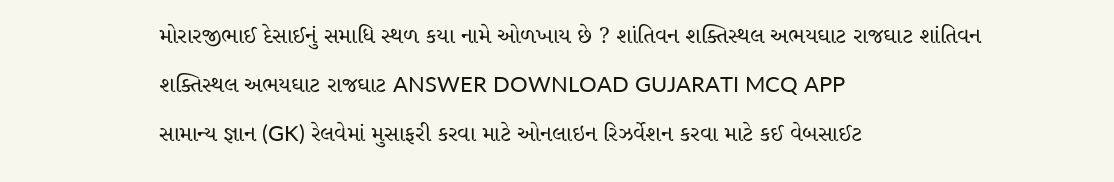મોરારજીભાઈ દેસાઈનું સમાધિ સ્થળ કયા નામે ઓળખાય છે ? શાંતિવન શક્તિસ્થલ અભયઘાટ રાજઘાટ શાંતિવન શક્તિસ્થલ અભયઘાટ રાજઘાટ ANSWER DOWNLOAD GUJARATI MCQ APP
સામાન્ય જ્ઞાન (GK) રેલવેમાં મુસાફરી કરવા માટે ઓનલાઇન રિઝર્વેશન કરવા માટે કઈ વેબસાઈટ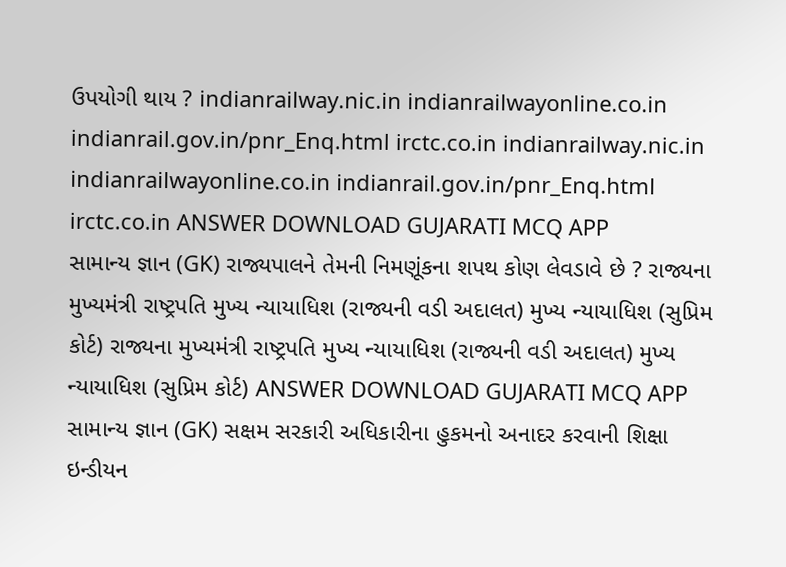ઉપયોગી થાય ? indianrailway.nic.in indianrailwayonline.co.in indianrail.gov.in/pnr_Enq.html irctc.co.in indianrailway.nic.in indianrailwayonline.co.in indianrail.gov.in/pnr_Enq.html irctc.co.in ANSWER DOWNLOAD GUJARATI MCQ APP
સામાન્ય જ્ઞાન (GK) રાજ્યપાલને તેમની નિમણૂંકના શપથ કોણ લેવડાવે છે ? રાજ્યના મુખ્યમંત્રી રાષ્ટ્રપતિ મુખ્ય ન્યાયાધિશ (રાજ્યની વડી અદાલત) મુખ્ય ન્યાયાધિશ (સુપ્રિમ કોર્ટ) રાજ્યના મુખ્યમંત્રી રાષ્ટ્રપતિ મુખ્ય ન્યાયાધિશ (રાજ્યની વડી અદાલત) મુખ્ય ન્યાયાધિશ (સુપ્રિમ કોર્ટ) ANSWER DOWNLOAD GUJARATI MCQ APP
સામાન્ય જ્ઞાન (GK) સક્ષમ સરકારી અધિકારીના હુકમનો અનાદર કરવાની શિક્ષા ઇન્ડીયન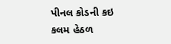પીનલ કોડની કઇ કલમ હેઠળ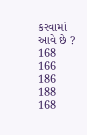કરવામાં આવે છે ? 168 166 186 188 168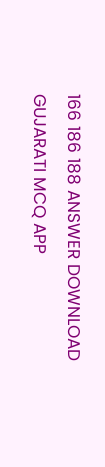166 186 188 ANSWER DOWNLOAD GUJARATI MCQ APP